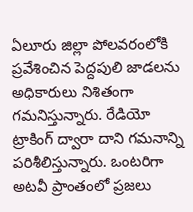ఏలూరు జిల్లా పోలవరంలోకి ప్రవేశించిన పెద్దపులి జాడలను అధికారులు నిశితంగా గమనిస్తున్నారు. రేడియో ట్రాకింగ్ ద్వారా దాని గమనాన్ని పరిశీలిస్తున్నారు. ఒంటరిగా అటవీ ప్రాంతంలో ప్రజలు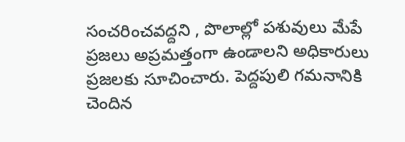సంచరించవద్దని , పొలాల్లో పశువులు మేపే ప్రజలు అప్రమత్తంగా ఉండాలని అధికారులు ప్రజలకు సూచించారు. పెద్దపులి గమనానికి చెందిన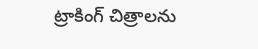ట్రాకింగ్ చిత్రాలను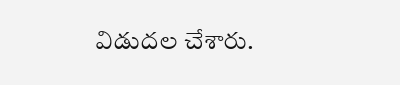విడుదల చేశారు.